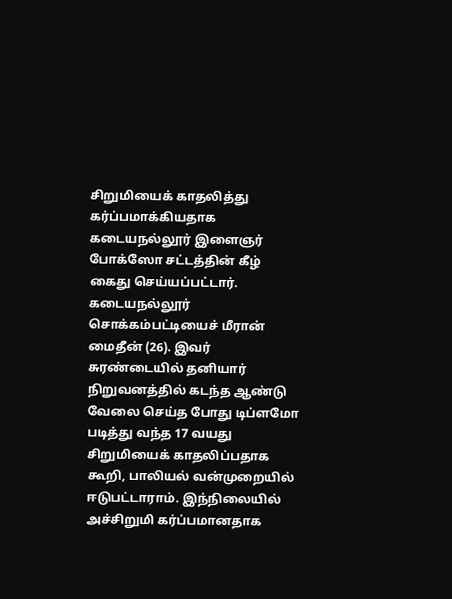சிறுமியைக் காதலித்து கர்ப்பமாக்கியதாக கடையநல்லூர் இளைஞர் போக்ஸோ சட்டத்தின் கீழ் கைது செய்யப்பட்டார்.
கடையநல்லூர் சொக்கம்பட்டியைச் மீரான் மைதீன் (26). இவர் சுரண்டையில் தனியார் நிறுவனத்தில் கடந்த ஆண்டு வேலை செய்த போது டிப்ளமோ படித்து வந்த 17 வயது சிறுமியைக் காதலிப்பதாக கூறி, பாலியல் வன்முறையில் ஈடுபட்டாராம். இந்நிலையில் அச்சிறுமி கர்ப்பமானதாக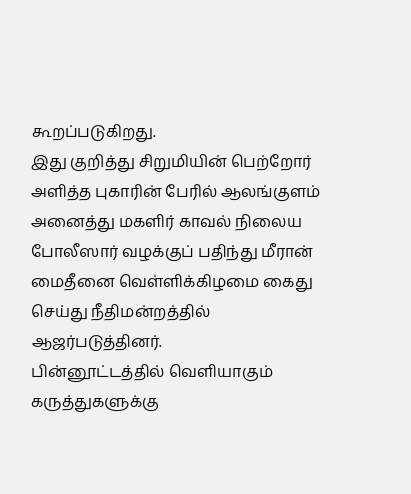கூறப்படுகிறது.
இது குறித்து சிறுமியின் பெற்றோர் அளித்த புகாரின் பேரில் ஆலங்குளம் அனைத்து மகளிர் காவல் நிலைய போலீஸார் வழக்குப் பதிந்து மீரான் மைதீனை வெள்ளிக்கிழமை கைது செய்து நீதிமன்றத்தில் ஆஜர்படுத்தினர்.
பின்னூட்டத்தில் வெளியாகும் கருத்துகளுக்கு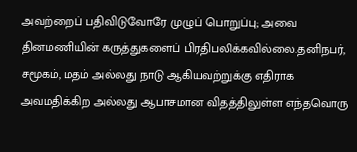அவற்றைப் பதிவிடுவோரே முழுப் பொறுப்பு; அவை தினமணியின் கருத்துகளைப் பிரதிபலிக்கவில்லை.தனிநபர், சமூகம், மதம் அல்லது நாடு ஆகியவற்றுக்கு எதிராக அவமதிக்கிற அல்லது ஆபாசமான விதத்திலுள்ள எந்தவொரு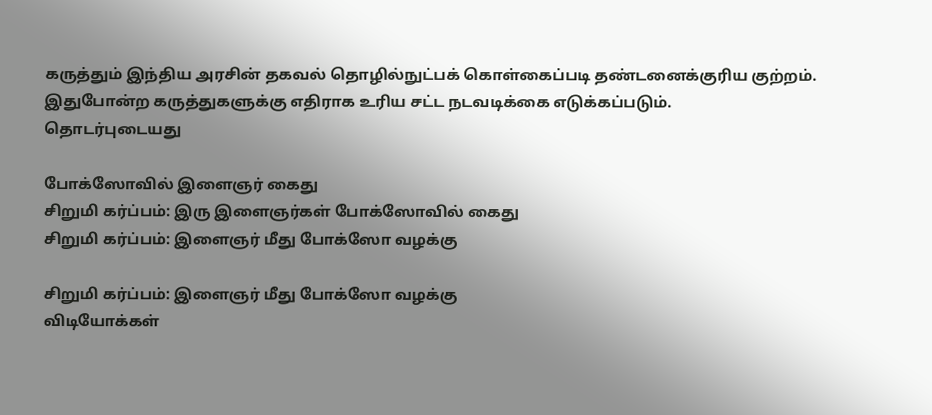கருத்தும் இந்திய அரசின் தகவல் தொழில்நுட்பக் கொள்கைப்படி தண்டனைக்குரிய குற்றம். இதுபோன்ற கருத்துகளுக்கு எதிராக உரிய சட்ட நடவடிக்கை எடுக்கப்படும்.
தொடர்புடையது

போக்ஸோவில் இளைஞர் கைது
சிறுமி கர்ப்பம்: இரு இளைஞர்கள் போக்ஸோவில் கைது
சிறுமி கர்ப்பம்: இளைஞர் மீது போக்ஸோ வழக்கு

சிறுமி கர்ப்பம்: இளைஞர் மீது போக்ஸோ வழக்கு
விடியோக்கள்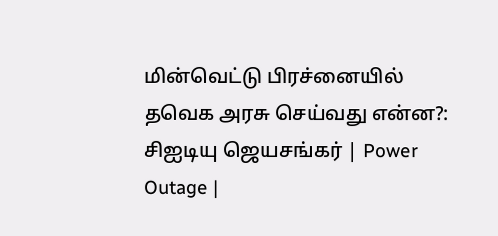மின்வெட்டு பிரச்னையில் தவெக அரசு செய்வது என்ன?: சிஐடியு ஜெயசங்கர் | Power Outage |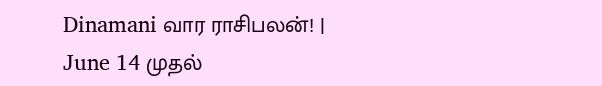Dinamani வார ராசிபலன்! | June 14 முதல்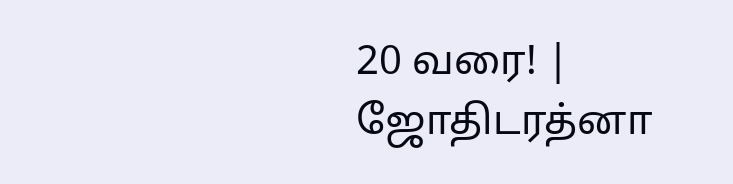20 வரை! | ஜோதிடரத்னா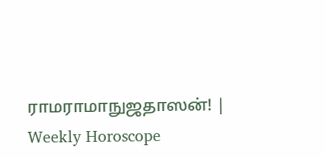ராமராமாநுஜதாஸன்! | Weekly Horoscope